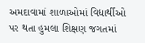અમદાવામાં શાળાઓમાં વિદ્યાર્થીઓ પર થતા હુમલા શિક્ષણ જગતમાં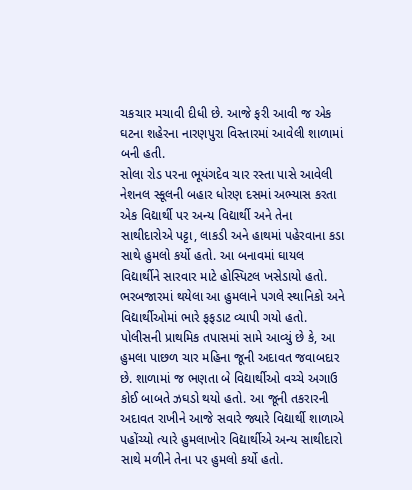ચકચાર મચાવી દીધી છે. આજે ફરી આવી જ એક ઘટના શહેરના નારણપુરા વિસ્તારમાં આવેલી શાળામાં બની હતી.
સોલા રોડ પરના ભૂયંગદેવ ચાર રસ્તા પાસે આવેલી નેશનલ સ્કૂલની બહાર ધોરણ દસમાં અભ્યાસ કરતા એક વિદ્યાર્થી પર અન્ય વિદ્યાર્થી અને તેના સાથીદારોએ પટ્ટા, લાકડી અને હાથમાં પહેરવાના કડા સાથે હુમલો કર્યો હતો. આ બનાવમાં ઘાયલ વિદ્યાર્થીને સારવાર માટે હોસ્પિટલ ખસેડાયો હતો. ભરબજારમાં થયેલા આ હુમલાને પગલે સ્થાનિકો અને વિદ્યાર્થીઓમાં ભારે ફફડાટ વ્યાપી ગયો હતો.
પોલીસની પ્રાથમિક તપાસમાં સામે આવ્યું છે કે, આ હુમલા પાછળ ચાર મહિના જૂની અદાવત જવાબદાર છે. શાળામાં જ ભણતા બે વિદ્યાર્થીઓ વચ્ચે અગાઉ કોઈ બાબતે ઝઘડો થયો હતો. આ જૂની તકરારની અદાવત રાખીને આજે સવારે જ્યારે વિદ્યાર્થી શાળાએ પહોંચ્યો ત્યારે હુમલાખોર વિદ્યાર્થીએ અન્ય સાથીદારો સાથે મળીને તેના પર હુમલો કર્યો હતો.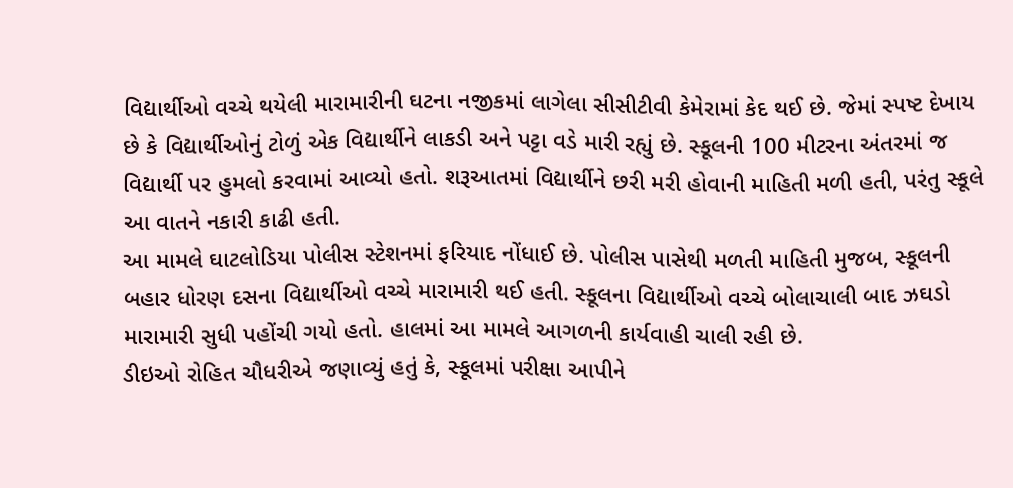વિદ્યાર્થીઓ વચ્ચે થયેલી મારામારીની ઘટના નજીકમાં લાગેલા સીસીટીવી કેમેરામાં કેદ થઈ છે. જેમાં સ્પષ્ટ દેખાય છે કે વિદ્યાર્થીઓનું ટોળું એક વિદ્યાર્થીને લાકડી અને પટ્ટા વડે મારી રહ્યું છે. સ્કૂલની 100 મીટરના અંતરમાં જ વિદ્યાર્થી પર હુમલો કરવામાં આવ્યો હતો. શરૂઆતમાં વિદ્યાર્થીને છરી મરી હોવાની માહિતી મળી હતી, પરંતુ સ્કૂલે આ વાતને નકારી કાઢી હતી.
આ મામલે ઘાટલોડિયા પોલીસ સ્ટેશનમાં ફરિયાદ નોંધાઈ છે. પોલીસ પાસેથી મળતી માહિતી મુજબ, સ્કૂલની બહાર ધોરણ દસના વિદ્યાર્થીઓ વચ્ચે મારામારી થઈ હતી. સ્કૂલના વિદ્યાર્થીઓ વચ્ચે બોલાચાલી બાદ ઝઘડો મારામારી સુધી પહોંચી ગયો હતો. હાલમાં આ મામલે આગળની કાર્યવાહી ચાલી રહી છે.
ડીઇઓ રોહિત ચૌધરીએ જણાવ્યું હતું કે, સ્કૂલમાં પરીક્ષા આપીને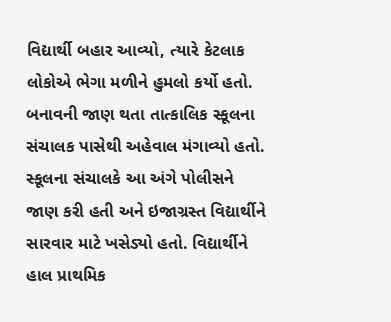વિદ્યાર્થી બહાર આવ્યો, ત્યારે કેટલાક લોકોએ ભેગા મળીને હુમલો કર્યો હતો. બનાવની જાણ થતા તાત્કાલિક સ્કૂલના સંચાલક પાસેથી અહેવાલ મંગાવ્યો હતો. સ્કૂલના સંચાલકે આ અંગે પોલીસને જાણ કરી હતી અને ઇજાગ્રસ્ત વિદ્યાર્થીને સારવાર માટે ખસેડ્યો હતો. વિદ્યાર્થીને હાલ પ્રાથમિક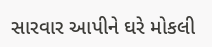સારવાર આપીને ઘરે મોકલી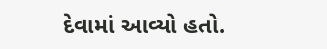દેવામાં આવ્યો હતો.